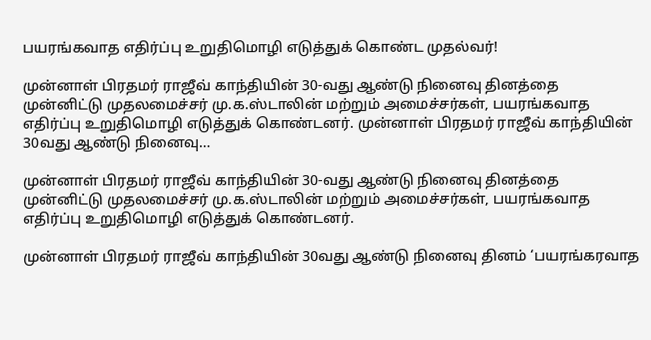பயரங்கவாத எதிர்ப்பு உறுதிமொழி எடுத்துக் கொண்ட முதல்வர்!

முன்னாள் பிரதமர் ராஜீவ் காந்தியின் 30-வது ஆண்டு நினைவு தினத்தை முன்னிட்டு முதலமைச்சர் மு.க.ஸ்டாலின் மற்றும் அமைச்சர்கள், பயரங்கவாத எதிர்ப்பு உறுதிமொழி எடுத்துக் கொண்டனர். முன்னாள் பிரதமர் ராஜீவ் காந்தியின் 30வது ஆண்டு நினைவு…

முன்னாள் பிரதமர் ராஜீவ் காந்தியின் 30-வது ஆண்டு நினைவு தினத்தை முன்னிட்டு முதலமைச்சர் மு.க.ஸ்டாலின் மற்றும் அமைச்சர்கள், பயரங்கவாத எதிர்ப்பு உறுதிமொழி எடுத்துக் கொண்டனர்.

முன்னாள் பிரதமர் ராஜீவ் காந்தியின் 30வது ஆண்டு நினைவு தினம் ‘பயரங்கரவாத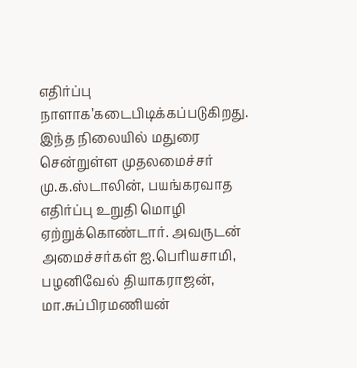எதிர்ப்பு நாளாக’கடைபிடிக்கப்படுகிறது. இந்த நிலையில் மதுரை சென்றுள்ள முதலமைச்சர் மு.க.ஸ்டாலின், பயங்கரவாத எதிர்ப்பு உறுதி மொழி ஏற்றுக்கொண்டார். அவருடன் அமைச்சர்கள் ஐ.பெரியசாமி, பழனிவேல் தியாகராஜன், மா.சுப்பிரமணியன்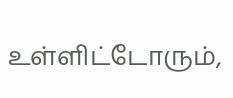உள்ளிட்டோரும்,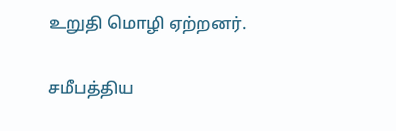உறுதி மொழி ஏற்றனர்.

சமீபத்திய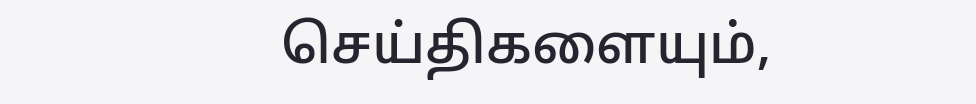செய்திகளையும்,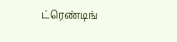ட்ரெண்டிங்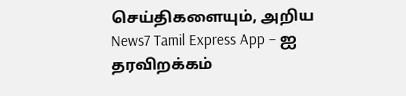செய்திகளையும், அறிய News7 Tamil Express App – ஐ தரவிறக்கம்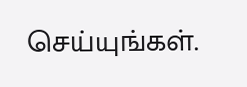செய்யுங்கள்.